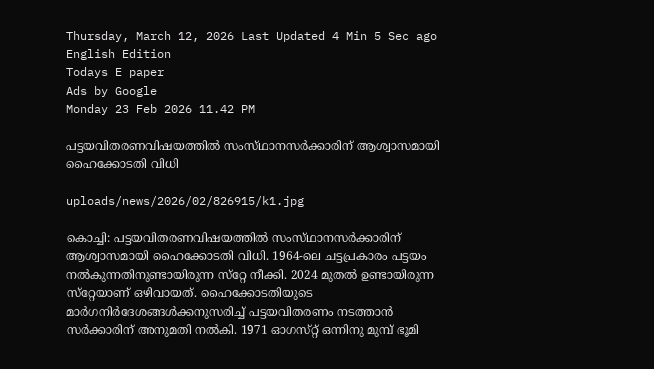Thursday, March 12, 2026 Last Updated 4 Min 5 Sec ago English Edition
Todays E paper
Ads by Google
Monday 23 Feb 2026 11.42 PM

പട്ടയവിതരണവിഷയത്തില്‍ സംസ്‌ഥാനസര്‍ക്കാരിന്‌ ആശ്വാസമായി ഹൈക്കോടതി വിധി

uploads/news/2026/02/826915/k1.jpg

കൊച്ചി: പട്ടയവിതരണവിഷയത്തില്‍ സംസ്‌ഥാനസര്‍ക്കാരിന്‌ ആശ്വാസമായി ഹൈക്കോടതി വിധി. 1964-ലെ ചട്ടപ്രകാരം പട്ടയം നല്‍കുന്നതിനുണ്ടായിരുന്ന സ്‌റ്റേ നീക്കി. 2024 മുതല്‍ ഉണ്ടായിരുന്ന സ്‌റ്റേയാണ്‌ ഒഴിവായത്‌. ഹൈക്കോടതിയുടെ മാര്‍ഗനിര്‍ദേശങ്ങള്‍ക്കനുസരിച്ച്‌ പട്ടയവിതരണം നടത്താന്‍ സര്‍ക്കാരിന്‌ അനുമതി നല്‍കി. 1971 ഓഗസ്‌റ്റ്‌ ഒന്നിനു മുമ്പ്‌ ഭൂമി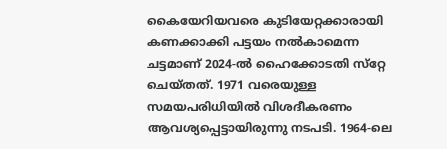കൈയേറിയവരെ കുടിയേറ്റക്കാരായി കണക്കാക്കി പട്ടയം നല്‍കാമെന്ന ചട്ടമാണ്‌ 2024-ല്‍ ഹൈക്കോടതി സ്‌റ്റേ ചെയ്‌തത്‌. 1971 വരെയുള്ള സമയപരിധിയില്‍ വിശദീകരണം ആവശ്യപ്പെട്ടായിരുന്നു നടപടി. 1964-ലെ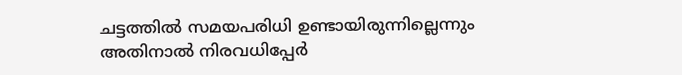ചട്ടത്തില്‍ സമയപരിധി ഉണ്ടായിരുന്നില്ലെന്നും അതിനാല്‍ നിരവധിപ്പേര്‍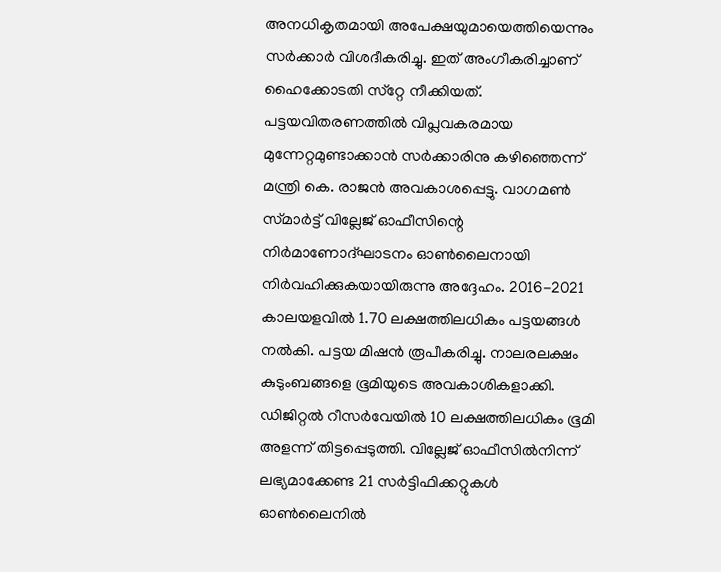അനധികൃതമായി അപേക്ഷയുമായെത്തിയെന്നും സര്‍ക്കാര്‍ വിശദീകരിച്ചു. ഇത്‌ അംഗീകരിച്ചാണ്‌ ഹൈക്കോടതി സ്‌റ്റേ നീക്കിയത്‌.
പട്ടയവിതരണത്തില്‍ വിപ്ലവകരമായ മുന്നേറ്റമുണ്ടാക്കാന്‍ സര്‍ക്കാരിനു കഴിഞ്ഞെന്ന്‌ മന്ത്രി കെ. രാജന്‍ അവകാശപ്പെട്ടു. വാഗമണ്‍ സ്‌മാര്‍ട്ട്‌ വില്ലേജ്‌ ഓഫീസിന്റെ നിര്‍മാണോദ്‌ഘാടനം ഓണ്‍ലൈനായി നിര്‍വഹിക്കുകയായിരുന്നു അദ്ദേഹം. 2016-2021 കാലയളവില്‍ 1.70 ലക്ഷത്തിലധികം പട്ടയങ്ങള്‍ നല്‍കി. പട്ടയ മിഷന്‍ രൂപീകരിച്ചു. നാലരലക്ഷം കുടുംബങ്ങളെ ഭൂമിയുടെ അവകാശികളാക്കി. ഡിജിറ്റല്‍ റീസര്‍വേയില്‍ 10 ലക്ഷത്തിലധികം ഭൂമി അളന്ന്‌ തിട്ടപ്പെടുത്തി. വില്ലേജ്‌ ഓഫീസില്‍നിന്ന്‌ ലഭ്യമാക്കേണ്ട 21 സര്‍ട്ടിഫിക്കറ്റുകള്‍ ഓണ്‍ലൈനില്‍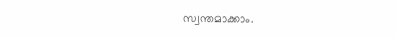സ്വന്തമാക്കാം.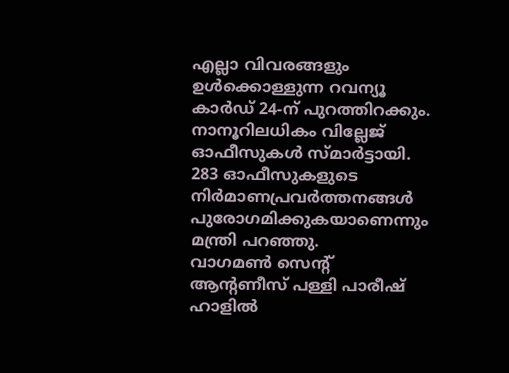എല്ലാ വിവരങ്ങളും ഉള്‍ക്കൊള്ളുന്ന റവന്യൂ കാര്‍ഡ്‌ 24-ന്‌ പുറത്തിറക്കും. നാനൂറിലധികം വില്ലേജ്‌ ഓഫീസുകള്‍ സ്‌മാര്‍ട്ടായി. 283 ഓഫീസുകളുടെ നിര്‍മാണപ്രവര്‍ത്തനങ്ങള്‍ പുരോഗമിക്കുകയാണെന്നും മന്ത്രി പറഞ്ഞു.
വാഗമണ്‍ സെന്റ്‌ ആന്റണീസ്‌ പള്ളി പാരീഷ്‌ ഹാളില്‍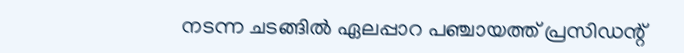നടന്ന ചടങ്ങില്‍ ഏലപ്പാറ പഞ്ചായത്ത്‌ പ്രസിഡന്റ്‌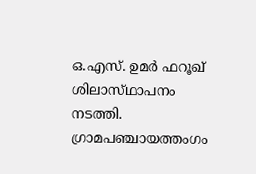ഒ.എസ്‌. ഉമര്‍ ഫറൂഖ്‌ ശിലാസ്‌ഥാപനം നടത്തി. ഗ്രാമപഞ്ചായത്തംഗം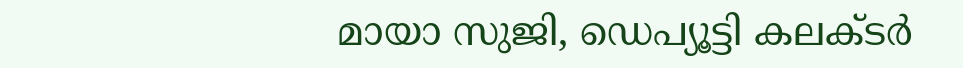മായാ സുജി, ഡെപ്യൂട്ടി കലക്‌ടര്‍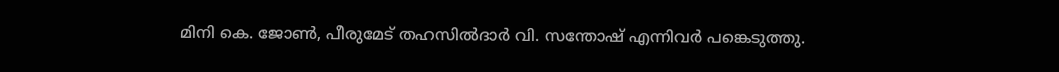മിനി കെ. ജോണ്‍, പീരുമേട്‌ തഹസില്‍ദാര്‍ വി. സന്തോഷ്‌ എന്നിവര്‍ പങ്കെടുത്തു.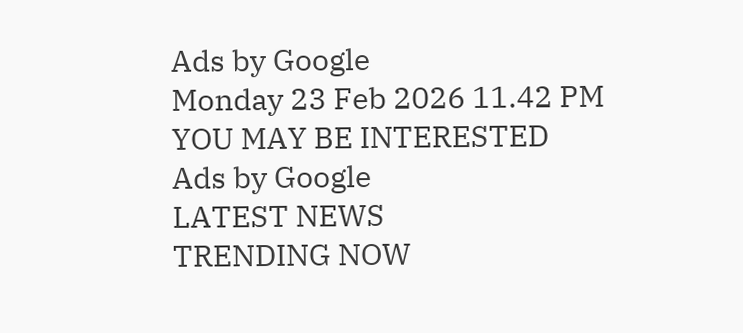Ads by Google
Monday 23 Feb 2026 11.42 PM
YOU MAY BE INTERESTED
Ads by Google
LATEST NEWS
TRENDING NOW